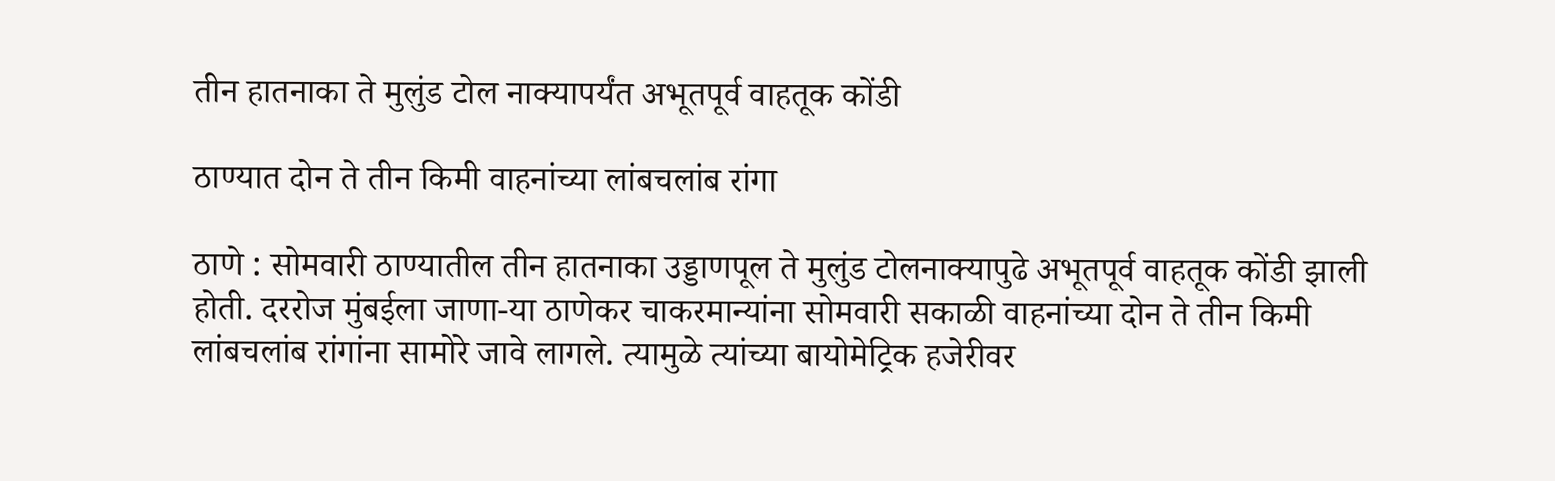तीन हातनाका ते मुलुंड टोल नाक्यापर्यंत अभूतपूर्व वाहतूक कोंडी

ठाण्यात दोन ते तीन किमी वाहनांच्या लांबचलांब रांगा

ठाणे : सोमवारी ठाण्यातील तीन हातनाका उड्डाणपूल ते मुलुंड टोलनाक्यापुढे अभूतपूर्व वाहतूक कोंडी झाली होती. दररोज मुंबईला जाणा-या ठाणेकर चाकरमान्यांना सोमवारी सकाळी वाहनांच्या दोन ते तीन किमी लांबचलांब रांगांना सामोरे जावे लागले. त्यामुळे त्यांच्या बायोमेट्रिक हजेरीवर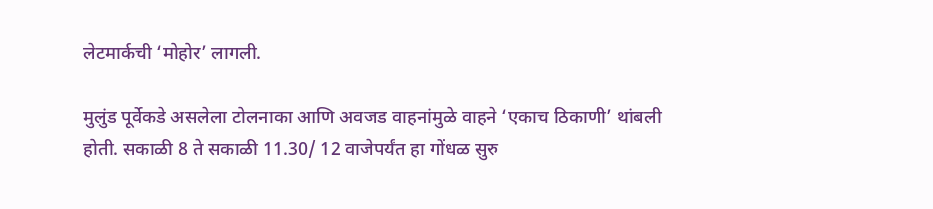लेटमार्कची ‘मोहोर’ लागली.

मुलुंड पूर्वेकडे असलेला टोलनाका आणि अवजड वाहनांमुळे वाहने ‘एकाच ठिकाणी’ थांबली होती. सकाळी 8 ते सकाळी 11.30/ 12 वाजेपर्यंत हा गोंधळ सुरु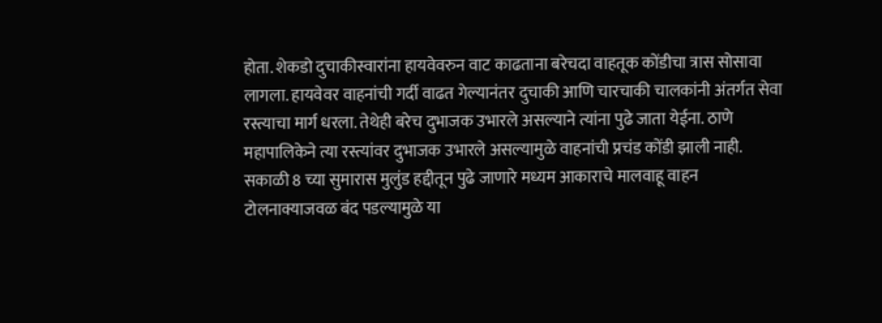होता. शेकडो दुचाकीस्वारांना हायवेवरुन वाट काढताना बरेचदा वाहतूक कोंडीचा त्रास सोसावा लागला. हायवेवर वाहनांची गर्दी वाढत गेल्यानंतर दुचाकी आणि चारचाकी चालकांनी अंतर्गत सेवा रस्त्याचा मार्ग धरला. तेथेही बरेच दुभाजक उभारले असल्याने त्यांना पुढे जाता येईना. ठाणे महापालिकेने त्या रस्त्यांवर दुभाजक उभारले असल्यामुळे वाहनांची प्रचंड कोंडी झाली नाही.
सकाळी 8 च्या सुमारास मुलुंड हद्दीतून पुढे जाणारे मध्यम आकाराचे मालवाहू वाहन टोलनाक्याजवळ बंद पडल्यामुळे या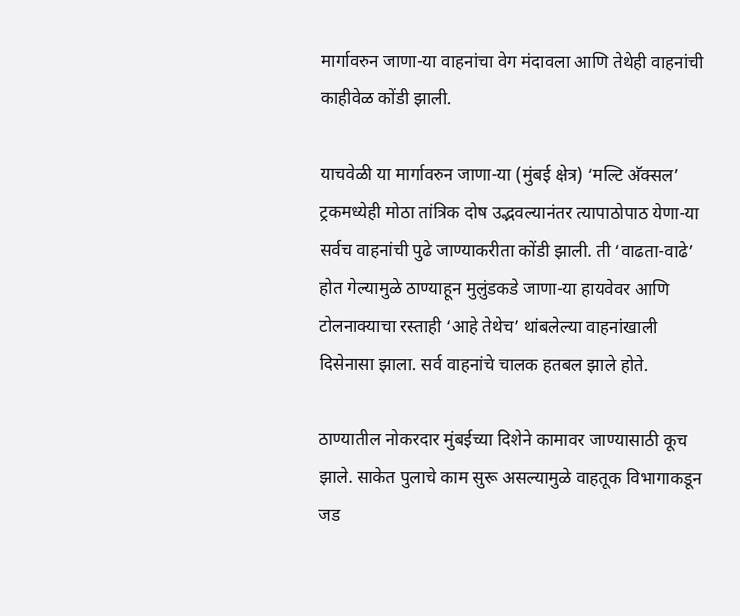मार्गावरुन जाणा-या वाहनांचा वेग मंदावला आणि तेथेही वाहनांची काहीवेळ कोंडी झाली.

याचवेळी या मार्गावरुन जाणा-या (मुंबई क्षेत्र) ‘मल्टि अ‍ॅक्सल’ ट्रकमध्येही मोठा तांत्रिक दोष उद्भवल्यानंतर त्यापाठोपाठ येणा-या सर्वच वाहनांची पुढे जाण्याकरीता कोंडी झाली. ती ‘वाढता-वाढे’ होत गेल्यामुळे ठाण्याहून मुलुंडकडे जाणा-या हायवेवर आणि टोलनाक्याचा रस्ताही ‘आहे तेथेच’ थांबलेल्या वाहनांखाली दिसेनासा झाला. सर्व वाहनांचे चालक हतबल झाले होते.

ठाण्यातील नोकरदार मुंबईच्या दिशेने कामावर जाण्यासाठी कूच झाले. साकेत पुलाचे काम सुरू असल्यामुळे वाहतूक विभागाकडून जड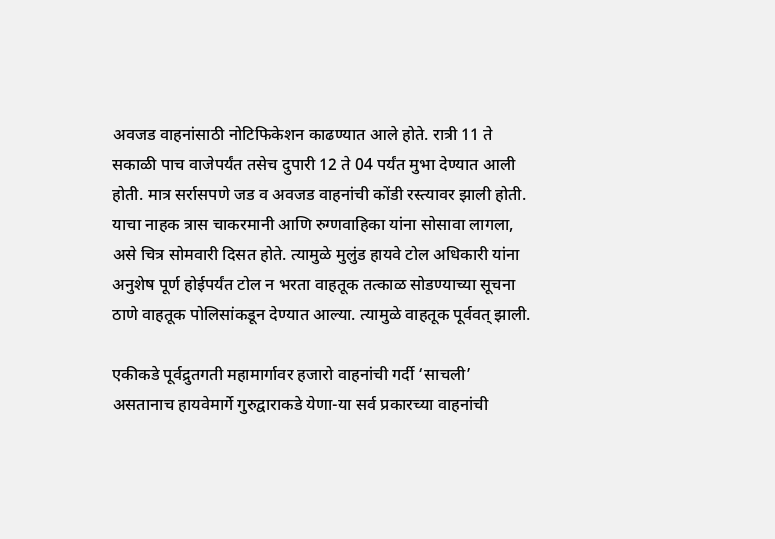अवजड वाहनांसाठी नोटिफिकेशन काढण्यात आले होते. रात्री 11 ते सकाळी पाच वाजेपर्यंत तसेच दुपारी 12 ते 04 पर्यंत मुभा देण्यात आली होती. मात्र सर्रासपणे जड व अवजड वाहनांची कोंडी रस्त्यावर झाली होती. याचा नाहक त्रास चाकरमानी आणि रुग्णवाहिका यांना सोसावा लागला, असे चित्र सोमवारी दिसत होते. त्यामुळे मुलुंड हायवे टोल अधिकारी यांना अनुशेष पूर्ण होईपर्यंत टोल न भरता वाहतूक तत्काळ सोडण्याच्या सूचना ठाणे वाहतूक पोलिसांकडून देण्यात आल्या. त्यामुळे वाहतूक पूर्ववत् झाली.

एकीकडे पूर्वद्रुतगती महामार्गावर हजारो वाहनांची गर्दी ‘साचली’ असतानाच हायवेमार्गे गुरुद्वाराकडे येणा-या सर्व प्रकारच्या वाहनांची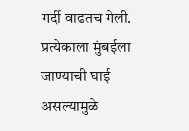गर्दी वाढतच गेली. प्रत्येकाला मुंबईला जाण्याची घाई असल्यामुळे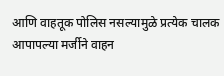आणि वाहतूक पोलिस नसल्यामुळे प्रत्येक चालक आपापल्या मर्जीने वाहन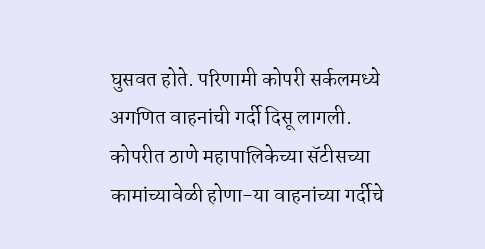घुसवत होते. परिणामी कोपरी सर्कलमध्ये अगणित वाहनांची गर्दी दिसू लागली. कोपरीत ठाणे महापालिकेच्या सॅटीसच्या कामांच्यावेळी होणा-या वाहनांच्या गर्दीचे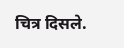चित्र दिसले.